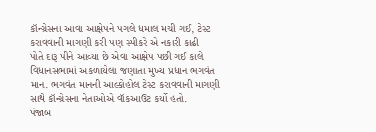કૉન્ગ્રેસના આવા આક્ષેપને પગલે ધમાલ મચી ગઈ, ટેસ્ટ કરાવવાની માગણી કરી પણ સ્પીકરે એ નકારી કાઢી
પોતે દારૂ પીને આવ્યા છે એવા આક્ષેપ પછી ગઈ કાલે વિધાનસભામાં અકળાયેલા જણાતા મુખ્ય પ્રધાન ભગવંત માન. ભગવંત માનની આલ્કોહોલ ટેસ્ટ કરાવવાની માગણી સાથે કૉન્ગ્રેસના નેતાઓએ વૉકઆઉટ કર્યો હતો.
પંજાબ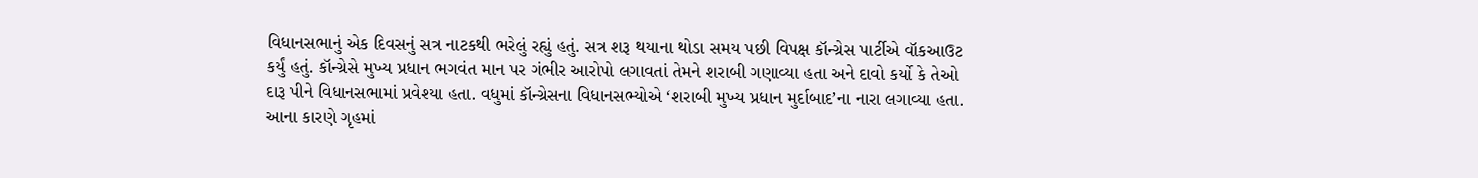વિધાનસભાનું એક દિવસનું સત્ર નાટકથી ભરેલું રહ્યું હતું. સત્ર શરૂ થયાના થોડા સમય પછી વિપક્ષ કૉન્ગ્રેસ પાર્ટીએ વૉકઆઉટ કર્યું હતું. કૉન્ગ્રેસે મુખ્ય પ્રધાન ભગવંત માન પર ગંભીર આરોપો લગાવતાં તેમને શરાબી ગણાવ્યા હતા અને દાવો કર્યો કે તેઓ દારૂ પીને વિધાનસભામાં પ્રવેશ્યા હતા. વધુમાં કૉન્ગ્રેસના વિધાનસભ્યોએ ‘શરાબી મુખ્ય પ્રધાન મુર્દાબાદ’ના નારા લગાવ્યા હતા. આના કારણે ગૃહમાં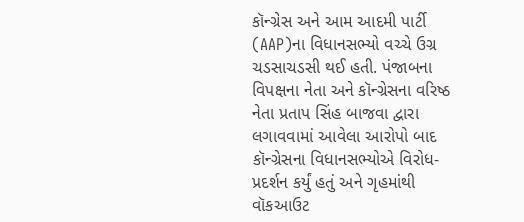કૉન્ગ્રેસ અને આમ આદમી પાર્ટી (AAP)ના વિધાનસભ્યો વચ્ચે ઉગ્ર ચડસાચડસી થઈ હતી. પંજાબના વિપક્ષના નેતા અને કૉન્ગ્રેસના વરિષ્ઠ નેતા પ્રતાપ સિંહ બાજવા દ્વારા લગાવવામાં આવેલા આરોપો બાદ કૉન્ગ્રેસના વિધાનસભ્યોએ વિરોધ-પ્રદર્શન કર્યું હતું અને ગૃહમાંથી વૉકઆઉટ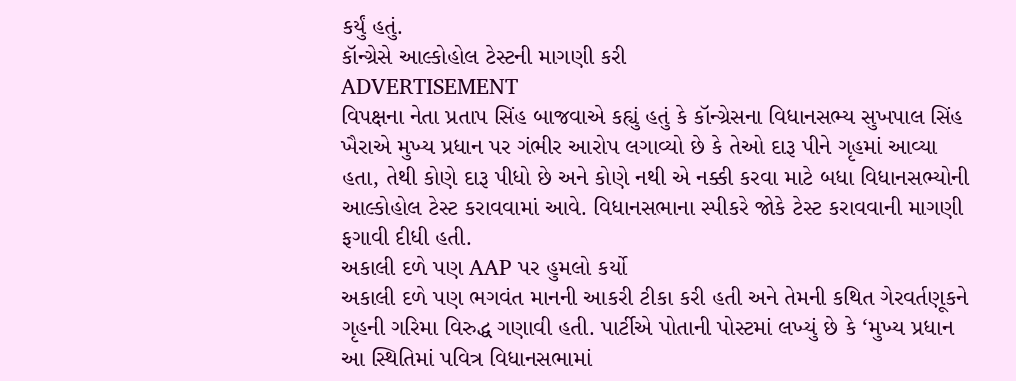કર્યું હતું.
કૉન્ગ્રેસે આલ્કોહોલ ટેસ્ટની માગણી કરી
ADVERTISEMENT
વિપક્ષના નેતા પ્રતાપ સિંહ બાજવાએ કહ્યું હતું કે કૉન્ગ્રેસના વિધાનસભ્ય સુખપાલ સિંહ ખૈરાએ મુખ્ય પ્રધાન પર ગંભીર આરોપ લગાવ્યો છે કે તેઓ દારૂ પીને ગૃહમાં આવ્યા હતા, તેથી કોણે દારૂ પીધો છે અને કોણે નથી એ નક્કી કરવા માટે બધા વિધાનસભ્યોની આલ્કોહોલ ટેસ્ટ કરાવવામાં આવે. વિધાનસભાના સ્પીકરે જોકે ટેસ્ટ કરાવવાની માગણી ફગાવી દીધી હતી.
અકાલી દળે પણ AAP પર હુમલો કર્યો
અકાલી દળે પણ ભગવંત માનની આકરી ટીકા કરી હતી અને તેમની કથિત ગેરવર્તણૂકને ગૃહની ગરિમા વિરુદ્ધ ગણાવી હતી. પાર્ટીએ પોતાની પોસ્ટમાં લખ્યું છે કે ‘મુખ્ય પ્રધાન આ સ્થિતિમાં પવિત્ર વિધાનસભામાં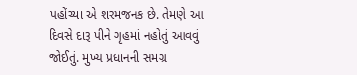પહોંચ્યા એ શરમજનક છે. તેમણે આ દિવસે દારૂ પીને ગૃહમાં નહોતું આવવું જોઈતું. મુખ્ય પ્રધાનની સમગ્ર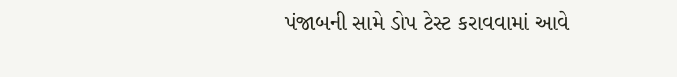પંજાબની સામે ડોપ ટેસ્ટ કરાવવામાં આવે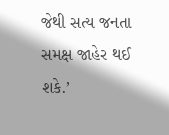જેથી સત્ય જનતા સમક્ષ જાહેર થઈ શકે.’